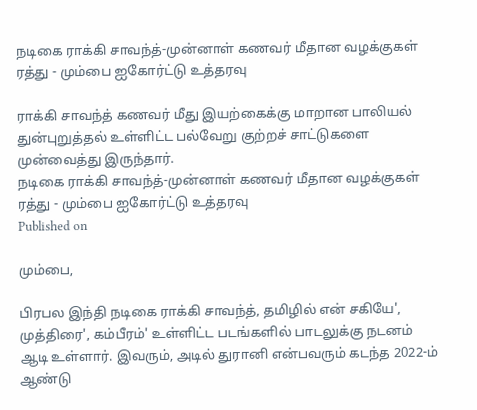நடிகை ராக்கி சாவந்த்-முன்னாள் கணவர் மீதான வழக்குகள் ரத்து - மும்பை ஐகோர்ட்டு உத்தரவு

ராக்கி சாவந்த் கணவர் மீது இயற்கைக்கு மாறான பாலியல் துன்புறுத்தல் உள்ளிட்ட பல்வேறு குற்றச் சாட்டுகளை முன்வைத்து இருந்தார்.
நடிகை ராக்கி சாவந்த்-முன்னாள் கணவர் மீதான வழக்குகள் ரத்து - மும்பை ஐகோர்ட்டு உத்தரவு
Published on

மும்பை,

பிரபல இந்தி நடிகை ராக்கி சாவந்த், தமிழில் என் சகியே', முத்திரை', கம்பீரம்' உள்ளிட்ட படங்களில் பாடலுக்கு நடனம் ஆடி உள்ளார். இவரும், அடில் துரானி என்பவரும் கடந்த 2022-ம் ஆண்டு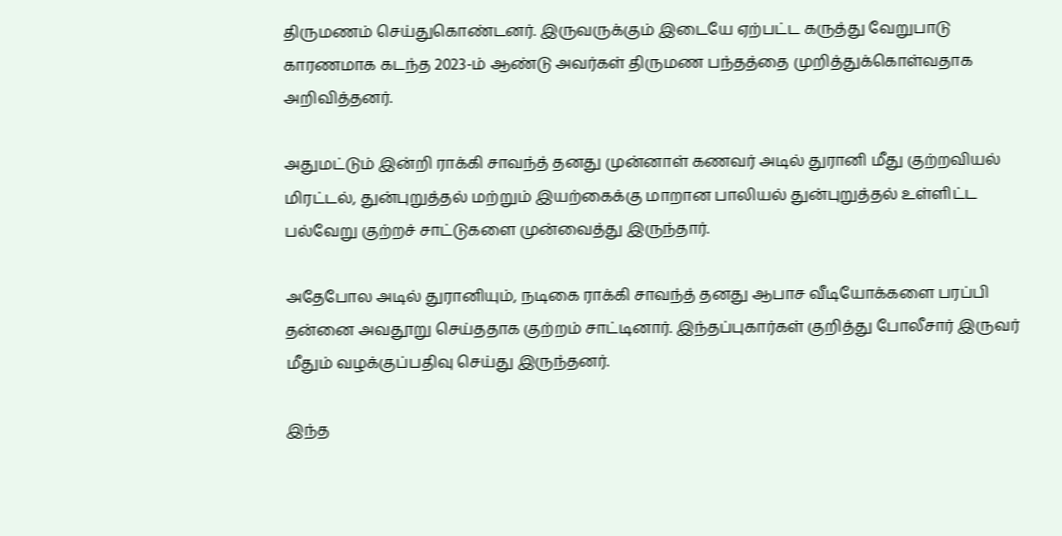திருமணம் செய்துகொண்டனர். இருவருக்கும் இடையே ஏற்பட்ட கருத்து வேறுபாடு காரணமாக கடந்த 2023-ம் ஆண்டு அவர்கள் திருமண பந்தத்தை முறித்துக்கொள்வதாக அறிவித்தனர்.

அதுமட்டும் இன்றி ராக்கி சாவந்த் தனது முன்னாள் கணவர் அடில் துரானி மீது குற்றவியல் மிரட்டல், துன்புறுத்தல் மற்றும் இயற்கைக்கு மாறான பாலியல் துன்புறுத்தல் உள்ளிட்ட பல்வேறு குற்றச் சாட்டுகளை முன்வைத்து இருந்தார்.

அதேபோல அடில் துரானியும், நடிகை ராக்கி சாவந்த் தனது ஆபாச வீடியோக்களை பரப்பி தன்னை அவதூறு செய்ததாக குற்றம் சாட்டினார். இந்தப்புகார்கள் குறித்து போலீசார் இருவர் மீதும் வழக்குப்பதிவு செய்து இருந்தனர்.

இந்த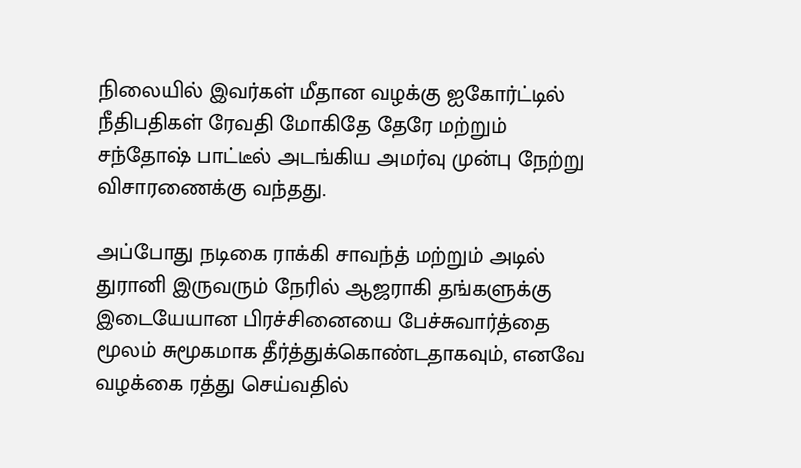நிலையில் இவர்கள் மீதான வழக்கு ஐகோர்ட்டில் நீதிபதிகள் ரேவதி மோகிதே தேரே மற்றும் சந்தோஷ் பாட்டீல் அடங்கிய அமர்வு முன்பு நேற்று விசாரணைக்கு வந்தது.

அப்போது நடிகை ராக்கி சாவந்த் மற்றும் அடில் துரானி இருவரும் நேரில் ஆஜராகி தங்களுக்கு இடையேயான பிரச்சினையை பேச்சுவார்த்தை மூலம் சுமூகமாக தீர்த்துக்கொண்டதாகவும், எனவே வழக்கை ரத்து செய்வதில்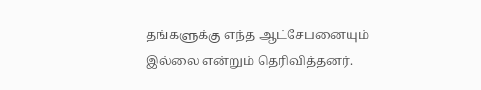தங்களுக்கு எந்த ஆட்சேபனையும் இல்லை என்றும் தெரிவித்தனர்.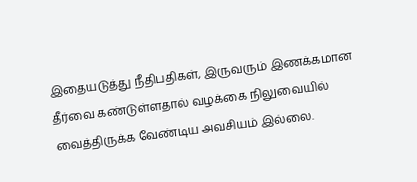இதையடுத்து நீதிபதிகள், இருவரும் இணக்கமான தீர்வை கண்டுள்ளதால் வழக்கை நிலுவையில் வைத்திருக்க வேண்டிய அவசியம் இல்லை.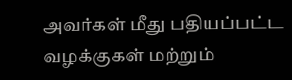அவர்கள் மீது பதியப்பட்ட வழக்குகள் மற்றும்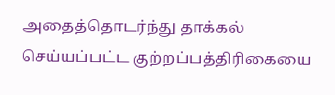அதைத்தொடர்ந்து தாக்கல் செய்யப்பட்ட குற்றப்பத்திரிகையை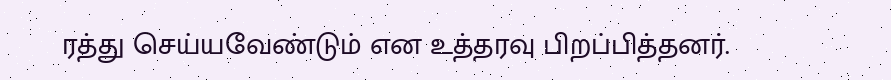ரத்து செய்யவேண்டும் என உத்தரவு பிறப்பித்தனர்.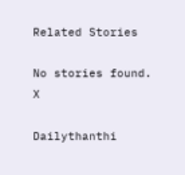Related Stories

No stories found.
X

Dailythanthi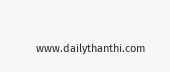www.dailythanthi.com